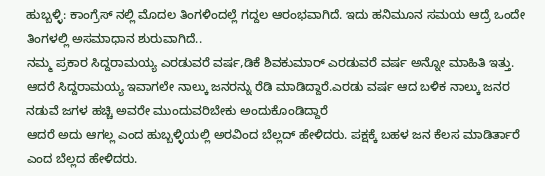ಹುಬ್ಬಳ್ಳಿ: ಕಾಂಗ್ರೆಸ್ ನಲ್ಲಿ ಮೊದಲ ತಿಂಗಳಿಂದಲ್ಲೆ ಗದ್ದಲ ಆರಂಭವಾಗಿದೆ. ಇದು ಹನಿಮೂನ ಸಮಯ ಆದ್ರೆ ಒಂದೇ ತಿಂಗಳಲ್ಲಿ ಅಸಮಾಧಾನ ಶುರುವಾಗಿದೆ..
ನಮ್ಮ ಪ್ರಕಾರ ಸಿದ್ದರಾಮಯ್ಯ ಎರಡುವರೆ ವರ್ಷ,ಡಿಕೆ ಶಿವಕುಮಾರ್ ಎರಡುವರೆ ವರ್ಷ ಅನ್ನೋ ಮಾಹಿತಿ ಇತ್ತು. ಆದರೆ ಸಿದ್ದರಾಮಯ್ಯ ಇವಾಗಲೇ ನಾಲ್ಕು ಜನರನ್ನು ರೆಡಿ ಮಾಡಿದ್ದಾರೆ.ಎರಡು ವರ್ಷ ಆದ ಬಳಿಕ ನಾಲ್ಕು ಜನರ ನಡುವೆ ಜಗಳ ಹಚ್ಚಿ ಅವರೇ ಮುಂದುವರಿಬೇಕು ಅಂದುಕೊಂಡಿದ್ದಾರೆ
ಆದರೆ ಅದು ಆಗಲ್ಲ ಎಂದ ಹುಬ್ಬಳ್ಳಿಯಲ್ಲಿ ಅರವಿಂದ ಬೆಲ್ಲದ್ ಹೇಳಿದರು. ಪಕ್ಷಕ್ಕೆ ಬಹಳ ಜನ ಕೆಲಸ ಮಾಡಿರ್ತಾರೆ ಎಂದ ಬೆಲ್ಲದ ಹೇಳಿದರು.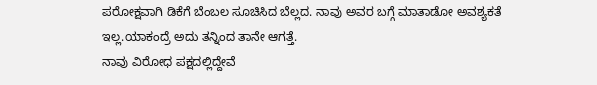ಪರೋಕ್ಷವಾಗಿ ಡಿಕೆಗೆ ಬೆಂಬಲ ಸೂಚಿಸಿದ ಬೆಲ್ಲದ. ನಾವು ಅವರ ಬಗ್ಗೆ ಮಾತಾಡೋ ಅವಶ್ಯಕತೆ ಇಲ್ಲ.ಯಾಕಂದ್ರೆ ಅದು ತನ್ನಿಂದ ತಾನೇ ಆಗತ್ತೆ.
ನಾವು ವಿರೋಧ ಪಕ್ಷದಲ್ಲಿದ್ದೇವೆ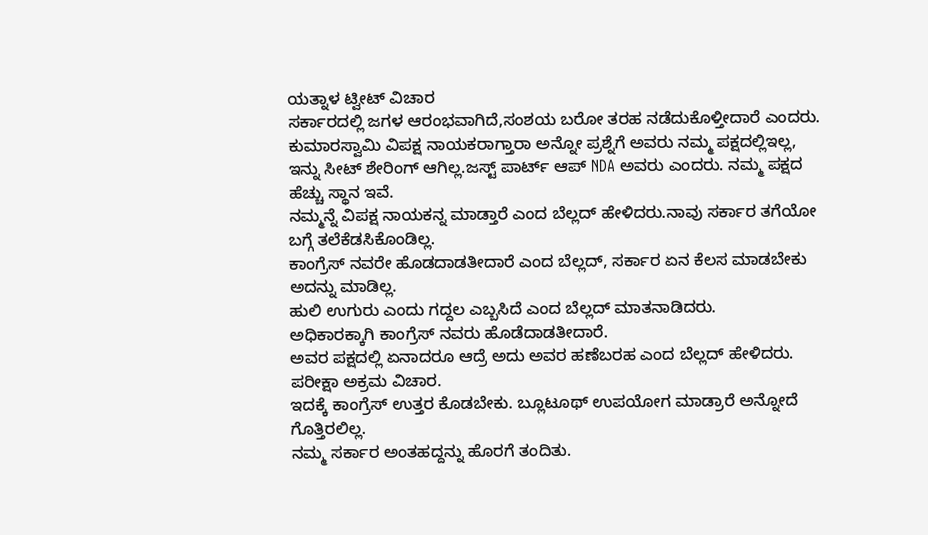ಯತ್ನಾಳ ಟ್ವೀಟ್ ವಿಚಾರ
ಸರ್ಕಾರದಲ್ಲಿ ಜಗಳ ಆರಂಭವಾಗಿದೆ,ಸಂಶಯ ಬರೋ ತರಹ ನಡೆದುಕೊಳ್ತೀದಾರೆ ಎಂದರು.
ಕುಮಾರಸ್ವಾಮಿ ವಿಪಕ್ಷ ನಾಯಕರಾಗ್ತಾರಾ ಅನ್ನೋ ಪ್ರಶ್ನೆಗೆ ಅವರು ನಮ್ಮ ಪಕ್ಷದಲ್ಲಿಇಲ್ಲ, ಇನ್ನು ಸೀಟ್ ಶೇರಿಂಗ್ ಆಗಿಲ್ಲ.ಜಸ್ಟ್ ಪಾರ್ಟ್ ಆಪ್ NDA ಅವರು ಎಂದರು. ನಮ್ಮ ಪಕ್ಷದ ಹೆಚ್ಚು ಸ್ಥಾನ ಇವೆ.
ನಮ್ಮನ್ನೆ ವಿಪಕ್ಷ ನಾಯಕನ್ನ ಮಾಡ್ತಾರೆ ಎಂದ ಬೆಲ್ಲದ್ ಹೇಳಿದರು.ನಾವು ಸರ್ಕಾರ ತಗೆಯೋ ಬಗ್ಗೆ ತಲೆಕೆಡಸಿಕೊಂಡಿಲ್ಲ.
ಕಾಂಗ್ರೆಸ್ ನವರೇ ಹೊಡದಾಡತೀದಾರೆ ಎಂದ ಬೆಲ್ಲದ್, ಸರ್ಕಾರ ಏನ ಕೆಲಸ ಮಾಡಬೇಕು ಅದನ್ನು ಮಾಡಿಲ್ಲ.
ಹುಲಿ ಉಗುರು ಎಂದು ಗದ್ದಲ ಎಬ್ಬಸಿದೆ ಎಂದ ಬೆಲ್ಲದ್ ಮಾತನಾಡಿದರು.
ಅಧಿಕಾರಕ್ಕಾಗಿ ಕಾಂಗ್ರೆಸ್ ನವರು ಹೊಡೆದಾಡತೀದಾರೆ.
ಅವರ ಪಕ್ಷದಲ್ಲಿ ಏನಾದರೂ ಆದ್ರೆ ಅದು ಅವರ ಹಣೆಬರಹ ಎಂದ ಬೆಲ್ಲದ್ ಹೇಳಿದರು.
ಪರೀಕ್ಷಾ ಅಕ್ರಮ ವಿಚಾರ.
ಇದಕ್ಕೆ ಕಾಂಗ್ರೆಸ್ ಉತ್ತರ ಕೊಡಬೇಕು. ಬ್ಲೂಟೂಥ್ ಉಪಯೋಗ ಮಾಡ್ರಾರೆ ಅನ್ನೋದೆ ಗೊತ್ತಿರಲಿಲ್ಲ.
ನಮ್ಮ ಸರ್ಕಾರ ಅಂತಹದ್ದನ್ನು ಹೊರಗೆ ತಂದಿತು.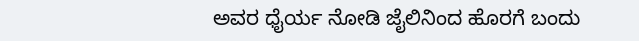ಅವರ ಧೈರ್ಯ ನೋಡಿ ಜೈಲಿನಿಂದ ಹೊರಗೆ ಬಂದು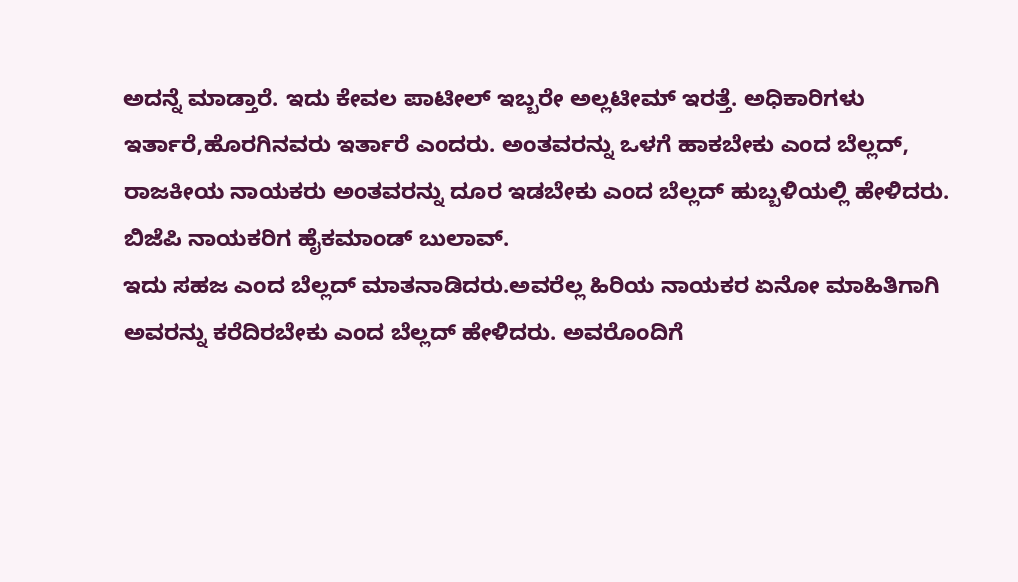ಅದನ್ನೆ ಮಾಡ್ತಾರೆ. ಇದು ಕೇವಲ ಪಾಟೀಲ್ ಇಬ್ಬರೇ ಅಲ್ಲಟೀಮ್ ಇರತ್ತೆ. ಅಧಿಕಾರಿಗಳು ಇರ್ತಾರೆ,ಹೊರಗಿನವರು ಇರ್ತಾರೆ ಎಂದರು. ಅಂತವರನ್ನು ಒಳಗೆ ಹಾಕಬೇಕು ಎಂದ ಬೆಲ್ಲದ್, ರಾಜಕೀಯ ನಾಯಕರು ಅಂತವರನ್ನು ದೂರ ಇಡಬೇಕು ಎಂದ ಬೆಲ್ಲದ್ ಹುಬ್ಬಳಿಯಲ್ಲಿ ಹೇಳಿದರು.
ಬಿಜೆಪಿ ನಾಯಕರಿಗ ಹೈಕಮಾಂಡ್ ಬುಲಾವ್.
ಇದು ಸಹಜ ಎಂದ ಬೆಲ್ಲದ್ ಮಾತನಾಡಿದರು.ಅವರೆಲ್ಲ ಹಿರಿಯ ನಾಯಕರ ಏನೋ ಮಾಹಿತಿಗಾಗಿ ಅವರನ್ನು ಕರೆದಿರಬೇಕು ಎಂದ ಬೆಲ್ಲದ್ ಹೇಳಿದರು. ಅವರೊಂದಿಗೆ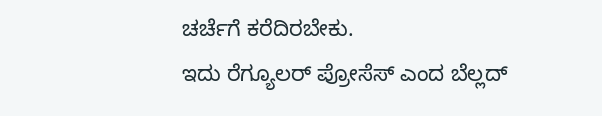ಚರ್ಚೆಗೆ ಕರೆದಿರಬೇಕು.
ಇದು ರೆಗ್ಯೂಲರ್ ಪ್ರೋಸೆಸ್ ಎಂದ ಬೆಲ್ಲದ್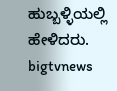ಹುಬ್ಬಳ್ಳಿಯಲ್ಲಿ ಹೇಳಿದರು.
bigtvnews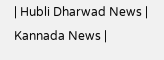| Hubli Dharwad News | Kannada News |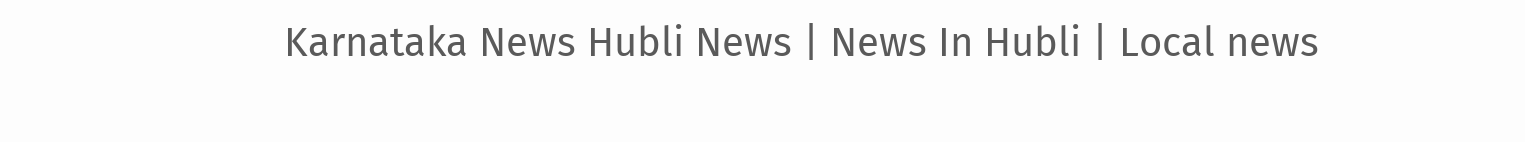Karnataka News Hubli News | News In Hubli | Local news